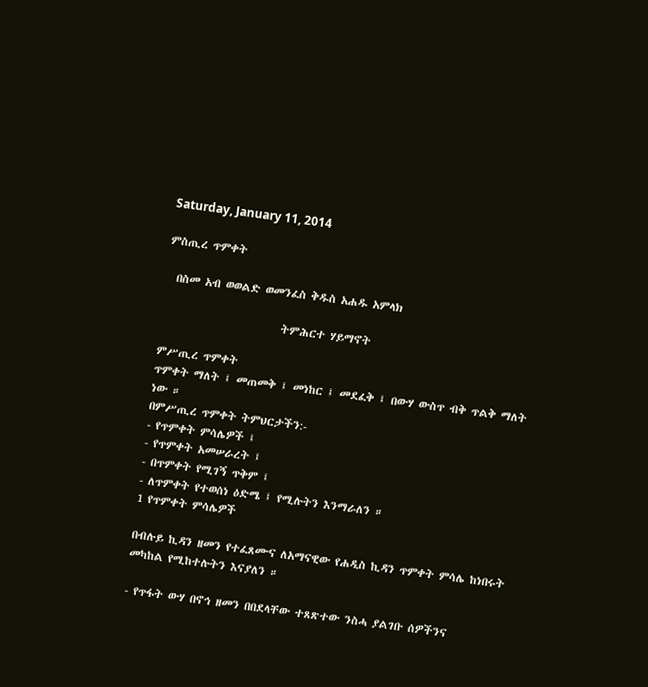Saturday, January 11, 2014

ምስጢረ ጥምቀት

  በስመ አብ ወወልድ ወመንፈስ ቅዱስ አሐዱ አምላክ

                        ትምሕርተ ሃይማኖት

ምሥጢረ ጥምቀት
ጥምቀት ማለት ፤ መጠመቅ ፤ መነከር ፤ መደፈቅ ፤ በውሃ ውስጥ ብቅ ጥልቅ ማለት ነው ።
በምሥጢረ ጥምቀት ትምህርታችን:-
- የጥምቀት ምሳሌዎች ፤
- የጥምቀት አመሠራረት ፤
- በጥምቀት የሚገኝ ጥቅም ፤
- ለጥምቀት የተወሰነ ዕድሜ ፤ የሚሉትን እንማራለን ።
1 የጥምቀት ምሳሌዎች

በብሉይ ኪዳን ዘመን የተፈጸሙና ለአማናዊው የሐዲስ ኪዳን ጥምቀት ምሳሌ ከነበሩት መካከል የሚከተሉትን እናያለን ።

- የጥፋት ውሃ በኖኅ ዘመን በበደላቸው ተጸጽተው ንስሓ ያልገቡ ሰዎችንና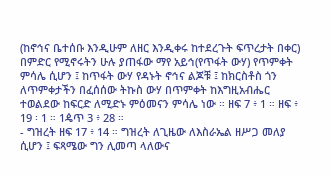(ከኖኅና ቤተሰቡ እንዲሁም ለዘር እንዲቀሩ ከተደረጉት ፍጥረታት በቀር) በምድር የሚኖሩትን ሁሉ ያጠፋው ማየ አይኅ(የጥፋት ውሃ) የጥምቀት ምሳሌ ሲሆን ፤ ከጥፋት ውሃ የዳኑት ኖኅና ልጆቹ ፤ ከክርስቶስ ጎን ለጥምቀታችን በፈሰሰው ትኩስ ውሃ በጥምቀት ከእግዚአብሔር ተወልደው ከፍርድ ለሚድኑ ምዕመናን ምሳሌ ነው ። ዘፍ 7 ፥ 1 ። ዘፍ ፥ 19 ፡ 1 ። 1ዼጥ 3 ፥ 28 ።
- ግዝረት ዘፍ 17 ፥ 14 ። ግዝረት ለጊዜው ለእስራኤል ዘሥጋ መለያ ሲሆን ፤ ፍጻሜው ግን ሊመጣ ላለውና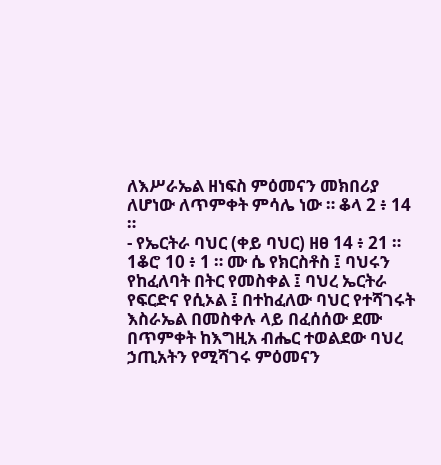ለእሥራኤል ዘነፍስ ምዕመናን መክበሪያ ለሆነው ለጥምቀት ምሳሌ ነው ። ቆላ 2 ፥ 14 ።
- የኤርትራ ባህር (ቀይ ባህር) ዘፀ 14 ፥ 21 ። 1ቆሮ 10 ፥ 1 ። ሙ ሴ የክርስቶስ ፤ ባህሩን የከፈለባት በትር የመስቀል ፤ ባህረ ኤርትራ የፍርድና የሲኦል ፤ በተከፈለው ባህር የተሻገሩት እስራኤል በመስቀሉ ላይ በፈሰሰው ደሙ  በጥምቀት ከእግዚአ ብሔር ተወልደው ባህረ ኃጢአትን የሚሻገሩ ምዕመናን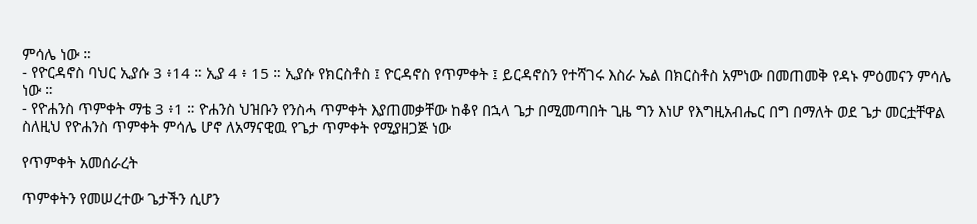ምሳሌ ነው ።
- የዮርዳኖስ ባህር ኢያሱ 3 ፥14 ። ኢያ 4 ፥ 15 ። ኢያሱ የክርስቶስ ፤ ዮርዳኖስ የጥምቀት ፤ ይርዳኖስን የተሻገሩ እስራ ኤል በክርስቶስ አምነው በመጠመቅ የዳኑ ምዕመናን ምሳሌ ነው ።
- የዮሐንስ ጥምቀት ማቴ 3 ፥1 ። ዮሐንስ ህዝቡን የንስሓ ጥምቀት እያጠመቃቸው ከቆየ በኋላ ጌታ በሚመጣበት ጊዜ ግን እነሆ የእግዚአብሔር በግ በማለት ወደ ጌታ መርቷቸዋል ስለዚህ የዮሐንስ ጥምቀት ምሳሌ ሆኖ ለአማናዊዉ የጌታ ጥምቀት የሚያዘጋጅ ነው

የጥምቀት አመሰራረት

ጥምቀትን የመሠረተው ጌታችን ሲሆን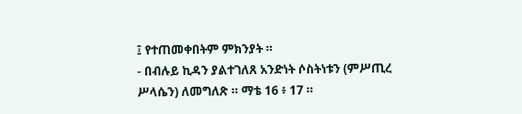፤ የተጠመቀበትም ምክንያት ።
- በብሉይ ኪዳን ያልተገለጸ አንድነት ሶስትነቱን (ምሥጢረ ሥላሴን) ለመግለጽ ። ማቴ 16 ፥ 17 ።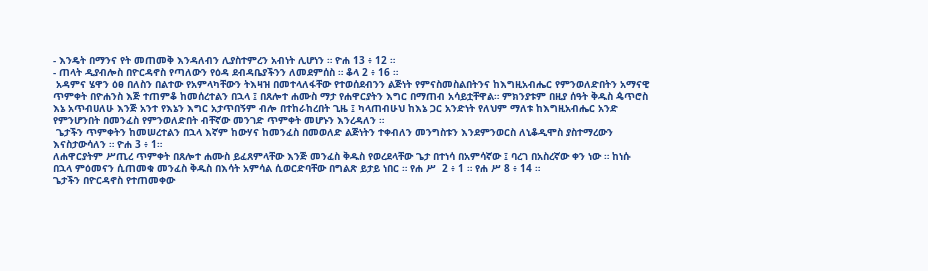- እንዴት በማንና የት መጠመቅ እንዳለብን ሊያስተምረን አብነት ሊሆነን ። ዮሐ 13 ፥ 12 ።
- ጠላት ዲያብሎስ በዮርዳኖስ የጣለውን የዕዳ ደብዳቤያችንን ለመደምሰስ ። ቆላ 2 ፥ 16 ።
 አዳምና ሄዋን ዕፀ በለስን በልተው የአምላካቸውን ትእዛዝ በመተላለፋቸው የተወሰደብንን ልጅነት የምናስመስልበትንና ከእግዚአብሔር የምንወለድበትን አማናዊ ጥምቀት በዮሐንስ እጅ ተጠምቆ ከመሰረተልን በኋላ ፤ በጸሎተ ሐሙስ ማታ የሐዋርያትን እግር በማጠብ አሳይቷቸዋል። ምክንያቱም በዚያ ሰዓት ቅዱስ ዼጥሮስ እኔ አጥብሀለሁ እንጅ አንተ የእኔን እግር አታጥበኝም ብሎ በተከራከረበት ጊዜ ፤ ካላጠብሁህ ከእኔ ጋር አንድነት የለህም ማለቱ ከእግዚአብሔር አንድ የምንሆንበት በመንፈስ የምንወለድበት ብቸኛው መንገድ ጥምቀት መሆኑን እንረዳለን ።
 ጌታችን ጥምቀትን ከመሠረተልን በኋላ እኛም ከውሃና ከመንፈስ በመወለድ ልጅነትን ተቀብለን መንግስቱን እንደምንወርስ ለኒቆዲሞስ ያስተማረውን እናስታውሳለን ። ዮሐ 3 ፥ 1።
ለሐዋርያትም ሥጢረ ጥምቀት በጸሎተ ሐሙስ ይፈጸምላቸው እንጅ መንፈስ ቅዱስ የወረደላቸው ጌታ በተነሳ በአምሳኛው ፤ ባረገ በአስረኛው ቀን ነው ። ከነሱ በኋላ ምዕመናን ሲጠመቁ መንፈስ ቅዱስ በእሳት አምሳል ሲወርድባቸው በግልጽ ይታይ ነበር ። የሐ ሥ  2 ፥ 1 ። የሐ ሥ 8 ፥ 14 ።
ጌታችን በዮርዳኖስ የተጠመቀው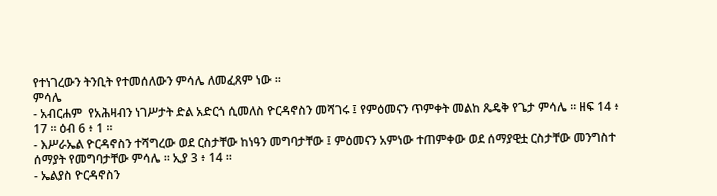የተነገረውን ትንቢት የተመሰለውን ምሳሌ ለመፈጸም ነው ።
ምሳሌ
- አብርሐም  የአሕዛብን ነገሥታት ድል አድርጎ ሲመለስ ዮርዳኖስን መሻገሩ ፤ የምዕመናን ጥምቀት መልከ ጼዴቅ የጌታ ምሳሌ ። ዘፍ 14 ፥ 17 ። ዕብ 6 ፥ 1 ።
- እሥራኤል ዮርዳኖስን ተሻግረው ወደ ርስታቸው ከነዓን መግባታቸው ፤ ምዕመናን አምነው ተጠምቀው ወደ ሰማያዊቷ ርስታቸው መንግስተ ሰማያት የመግባታቸው ምሳሌ ። ኢያ 3 ፥ 14 ።
- ኤልያስ ዮርዳኖስን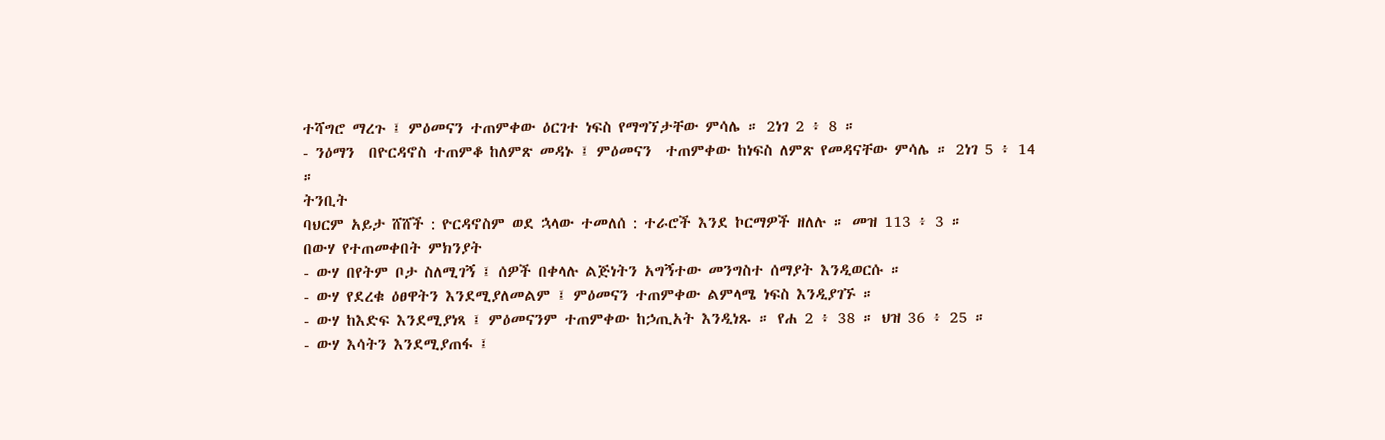ተሻግሮ ማረጉ ፤ ምዕመናን ተጠምቀው ዕርገተ ነፍስ የማግኘታቸው ምሳሌ ። 2ነገ 2 ፥ 8 ።
- ንዕማን  በዮርዳኖስ ተጠምቆ ከለምጽ መዳኑ ፤ ምዕመናን  ተጠምቀው ከነፍስ ለምጽ የመዳናቸው ምሳሌ ። 2ነገ 5 ፥ 14 ።
ትንቢት
ባህርም አይታ ሸሸች : ዮርዳኖስም ወደ ኋላው ተመለሰ : ተራሮች እንደ ኮርማዎች ዘለሉ ። መዝ 113 ፥ 3 ።
በውሃ የተጠመቀበት ምክንያት
- ውሃ በየትም ቦታ ስለሚገኝ ፤ ሰዎች በቀላሉ ልጅነትን አግኝተው መንግስተ ሰማያት እንዲወርሱ ።
- ውሃ የደረቁ ዕፀዋትን እንደሚያለመልም ፤ ምዕመናን ተጠምቀው ልምላሜ ነፍስ እንዲያገኙ ።
- ውሃ ከእድፍ እንደሚያነጻ ፤ ምዕመናንም ተጠምቀው ከኃጢአት እንዲነጹ ። የሐ 2 ፥ 38 ። ህዝ 36 ፥ 25 ።
- ውሃ እሳትን እንደሚያጠፋ ፤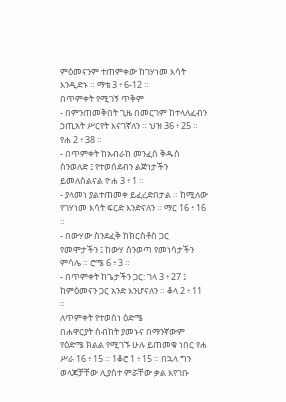ምዕመናንም ተጠምቀው ከገሃነመ እሳት እንዲድኑ ። ማቴ 3 ፥ 6-12 ።
በጥምቀት የሚገኝ ጥቅም
- በምንጠመቅበት ጊዜ በመርገም ከተላለፈብን ኃጢአት ሥርየት እናገኛለን ። ህዝ 36 ፥ 25 ። የሐ 2 ፥ 38 ።
- በጥምቀት ከአብራከ መንፈስ ቅዱስ ስንወለድ ፤ የተወሰደብን ልጅነታችን ይመለስልናል ዮሐ 3 ፥ 1 ።
- ያላመነ ያልተጠመቀ ይፈረድበታል ። ከሚለው የገሃነመ እሳት ፍርድ እንድናለን ። ማር 16 ፥ 16 ።
- በውሃው ስንደፈቅ ከክርስቶስ ጋር የመሞታችን ፤ ከውሃ ስንወጣ የመነሳታችን ምሳሌ ። ሮሜ 6 ፥ 3 ።
- በጥምቀት ከጌታችን ጋር: ገላ 3 ፥ 27 ፤ ከምዕመናን ጋር አንድ እንሆናለን ። ቆላ 2 ፥ 11 ።
ለጥምቀት የተወሰነ ዕድሜ
በሐዋርያት ስብከት ያመኑና በማንኛውም የዕድሜ ክልል የሚገኙ ሁሉ ይጠመቁ ነበር የሐ ሥራ 16 ፥ 15 ። 1ቆሮ 1 ፥ 15 ። በኋላ ግን ወላጆቻቸው ሊያስተ ምሯቸው ቃል እየገቡ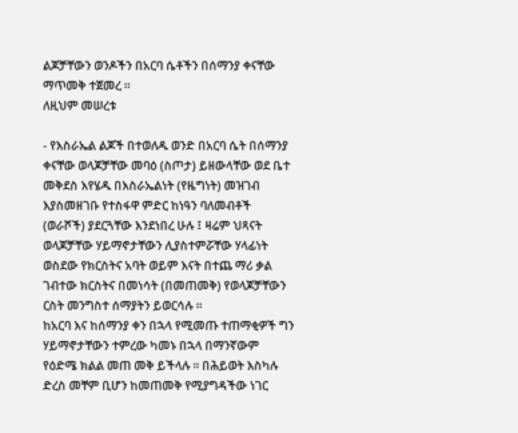ልጆቻቸውን ወንዶችን በአርባ ሴቶችን በሰማንያ ቀናቸው ማጥመቅ ተጀመረ ።
ለዚህም መሠረቱ

- የእስራኤል ልጆች በተወለዱ ወንድ በአርባ ሴት በሰማንያ ቀናቸው ወላጆቻቸው መባዕ (ስጦታ) ይዘውላቸው ወደ ቤተ መቅደስ እየሄዱ በእስራኤልነት (የዜግነት) መዝገብ እያስመዘገቡ የተስፋዋ ምድር ከነዓን ባለመብቶች (ወራሾች) ያደርጓቸው እንደነበረ ሁሉ ፤ ዛሬም ህጻናት ወላጆቻቸው ሃይማኖታቸውን ሊያስተምሯቸው ሃላፊነት ወስደው የክርስትና አባት ወይም እናት በተጨ ማሪ ቃል ገብተው ክርስትና በመነሳት (በመጠመቅ) የወላጆቻቸውን ርስት መንግስተ ሰማያትን ይወርሳሉ ።
ከአርባ እና ከሰማንያ ቀን በኋላ የሚመጡ ተጠማቂዎች ግን ሃይማኖታቸውን ተምረው ካመኑ በኋላ በማንኛውም የዕድሜ ክልል መጠ መቅ ይችላሉ ። በሕይወት እስካሉ ድረስ መቸም ቢሆን ከመጠመቅ የሚያግዳችው ነገር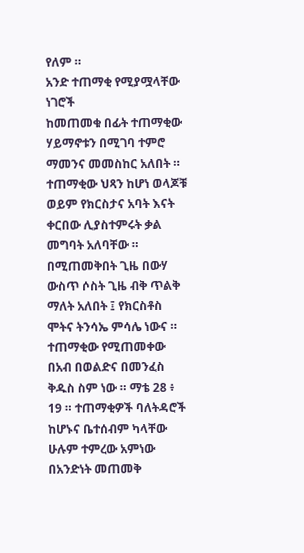የለም ።
አንድ ተጠማቂ የሚያሟላቸው ነገሮች
ከመጠመቁ በፊት ተጠማቂው ሃይማኖቱን በሚገባ ተምሮ ማመንና መመስከር አለበት ። ተጠማቂው ህጻን ከሆነ ወላጆቹ ወይም የክርስታና አባት እናት ቀርበው ሊያስተምሩት ቃል መግባት አለባቸው ።
በሚጠመቅበት ጊዜ በውሃ ውስጥ ሶስት ጊዜ ብቅ ጥልቅ ማለት አለበት ፤ የክርስቶስ ሞትና ትንሳኤ ምሳሌ ነውና ። ተጠማቂው የሚጠመቀው በአብ በወልድና በመንፈስ ቅዱስ ስም ነው ። ማቴ 28 ፥ 19 ። ተጠማቂዎች ባለትዳሮች ከሆኑና ቤተሰብም ካላቸው ሁሉም ተምረው አምነው በአንድነት መጠመቅ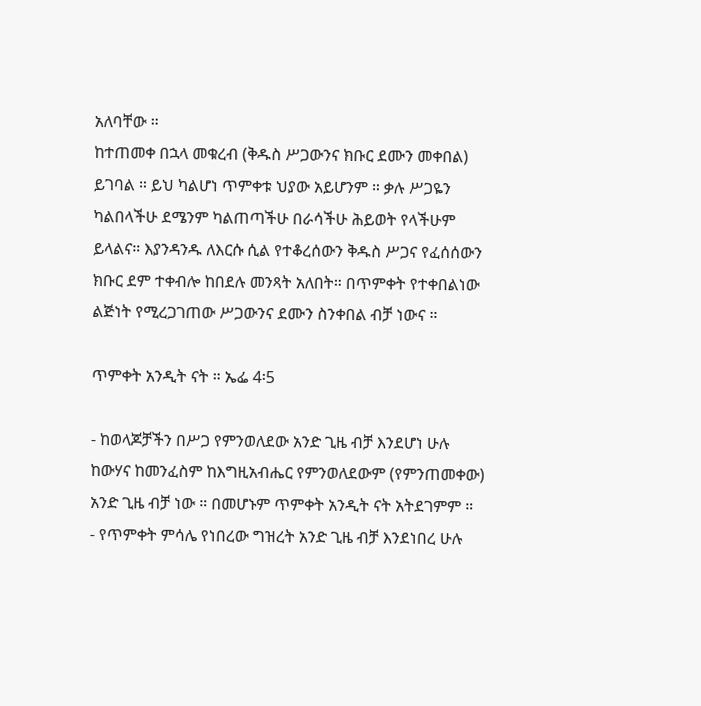አለባቸው ።
ከተጠመቀ በኋላ መቁረብ (ቅዱስ ሥጋውንና ክቡር ደሙን መቀበል) ይገባል ። ይህ ካልሆነ ጥምቀቱ ህያው አይሆንም ። ቃሉ ሥጋዬን ካልበላችሁ ደሜንም ካልጠጣችሁ በራሳችሁ ሕይወት የላችሁም ይላልና። እያንዳንዱ ለእርሱ ሲል የተቆረሰውን ቅዱስ ሥጋና የፈሰሰውን ክቡር ደም ተቀብሎ ከበደሉ መንጻት አለበት። በጥምቀት የተቀበልነው ልጅነት የሚረጋገጠው ሥጋውንና ደሙን ስንቀበል ብቻ ነውና ።

ጥምቀት አንዲት ናት ። ኤፌ 4፡5

- ከወላጆቻችን በሥጋ የምንወለደው አንድ ጊዜ ብቻ እንደሆነ ሁሉ ከውሃና ከመንፈስም ከእግዚአብሔር የምንወለደውም (የምንጠመቀው) አንድ ጊዜ ብቻ ነው ። በመሆኑም ጥምቀት አንዲት ናት አትደገምም ።
- የጥምቀት ምሳሌ የነበረው ግዝረት አንድ ጊዜ ብቻ እንደነበረ ሁሉ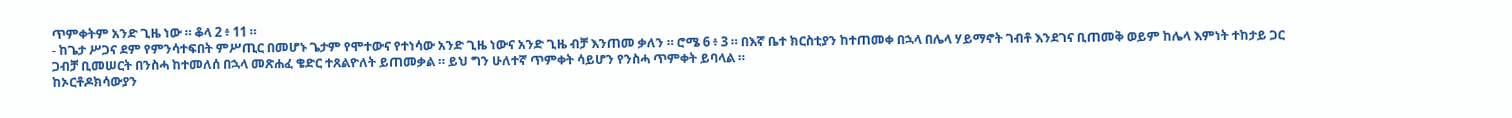ጥምቀትም አንድ ጊዜ ነው ። ቆላ 2 ፥ 11 ።
- ከጌታ ሥጋና ደም የምንሳተፍበት ምሥጢር በመሆኑ ጌታም የሞተውና የተነሳው አንድ ጊዜ ነውና አንድ ጊዜ ብቻ እንጠመ ቃለን ። ሮሜ 6 ፥ 3 ። በእኛ ቤተ ክርስቲያን ከተጠመቀ በኋላ በሌላ ሃይማኖት ገብቶ እንደገና ቢጠመቅ ወይም ከሌላ እምነት ተከታይ ጋር ጋብቻ ቢመሠርት በንስሓ ከተመለሰ በኋላ መጽሐፈ ቄድር ተጸልዮለት ይጠመቃል ። ይህ ግን ሁለተኛ ጥምቀት ሳይሆን የንስሓ ጥምቀት ይባላል ።
ከኦርቶዶክሳውያን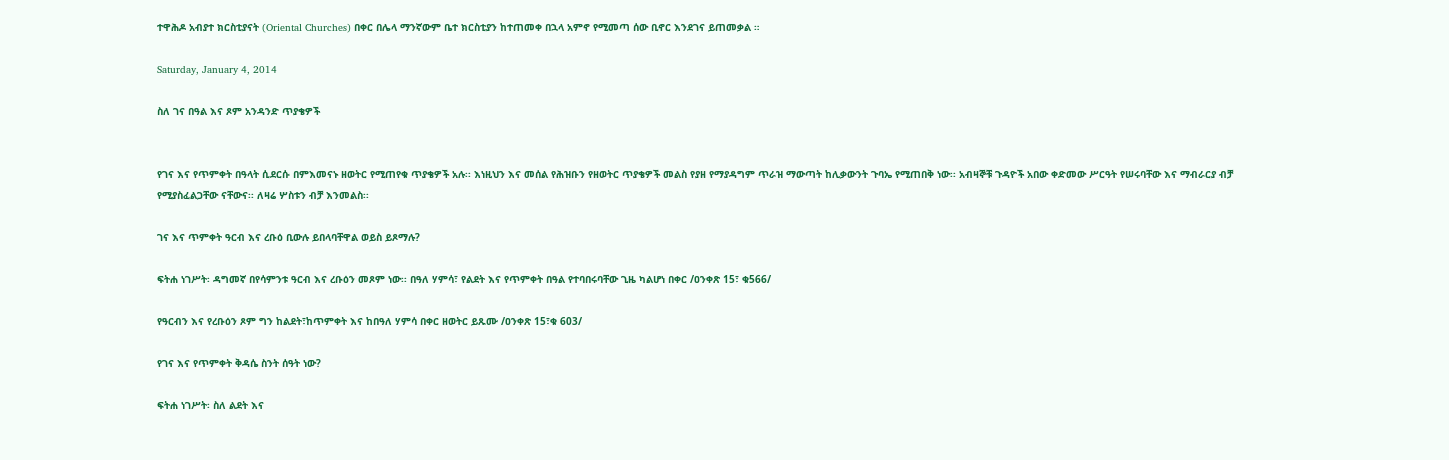ተዋሕዶ አብያተ ክርስቲያናት (Oriental Churches) በቀር በሌላ ማንኛውም ቤተ ክርስቲያን ከተጠመቀ በኋላ አምኖ የሚመጣ ሰው ቢኖር እንደገና ይጠመቃል ።

Saturday, January 4, 2014

ስለ ገና በዓል እና ጾም አንዳንድ ጥያቄዎች


የገና እና የጥምቀት በዓላት ሲደርሱ በምእመናኑ ዘወትር የሚጠየቁ ጥያቄዎች አሉ፡፡ እነዚህን እና መሰል የሕዝቡን የዘወትር ጥያቄዎች መልስ የያዘ የማያዳግም ጥራዝ ማውጣት ከሊቃውንት ጉባኤ የሚጠበቅ ነው፡፡ አብዛኞቹ ጉዳዮች አበው ቀድመው ሥርዓት የሠሩባቸው እና ማብራርያ ብቻ የሚያስፈልጋቸው ናቸውና፡፡ ለዛሬ ሦስቱን ብቻ እንመልስ፡፡

ገና እና ጥምቀት ዓርብ እና ረቡዕ ቢውሉ ይበላባቸዋል ወይስ ይጾማሉ?

ፍትሐ ነገሥት፡ ዳግመኛ በየሳምንቱ ዓርብ እና ረቡዕን መጾም ነው፡፡ በዓለ ሃምሳ፣ የልደት እና የጥምቀት በዓል የተባበሩባቸው ጊዜ ካልሆነ በቀር /ዐንቀጽ 15፣ ቁ566/

የዓርብን እና የረቡዕን ጾም ግን ከልደት፣ከጥምቀት እና ከበዓለ ሃምሳ በቀር ዘወትር ይጹሙ /ዐንቀጽ 15፣ቁ 603/

የገና እና የጥምቀት ቅዳሴ ስንት ሰዓት ነው?

ፍትሐ ነገሥት፡ ስለ ልደት እና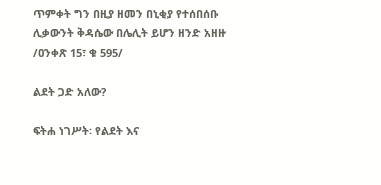ጥምቀት ግን በዚያ ዘመን በኒቂያ የተሰበሰቡ ሊቃውንት ቅዳሴው በሌሊት ይሆን ዘንድ አዘዙ /ዐንቀጽ 15፣ ቁ 595/

ልደት ጋድ አለው?

ፍትሐ ነገሥት፡ የልደት እና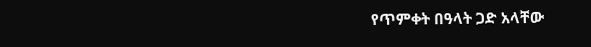የጥምቀት በዓላት ጋድ አላቸው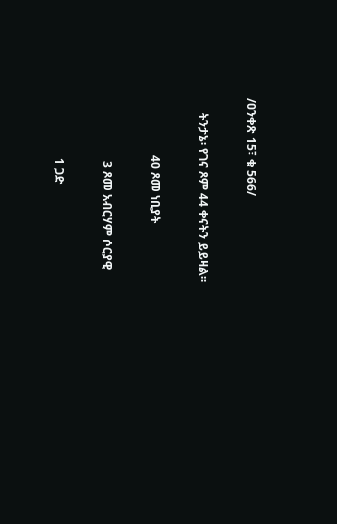/ዐንቀጽ 15፣ ቁ 566/

     ትንታኔ፡ የገና ጾም 44 ቀናትን ይይዛል፡፡

                   40 ጾመ ነቢያት

                     3 ጾመ አብርሃም ሶርያዊ

                    1 ጋድ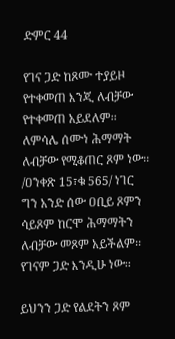ድምር 44

የገና ጋድ ከጾሙ ተያይዞ የተቀመጠ እንጂ ለብቻው የተቀመጠ አይደለም፡፡ ለምሳሌ ሰሙነ ሕማማት ለብቻው የሚቆጠር ጾም ነው፡፡ /ዐንቀጽ 15፣ቁ 565/ ነገር ግን አንድ ሰው ዐቢይ ጾምን ሳይጾም ከርሞ ሕማማትን ለብቻው መጾም አይችልም፡፡ የገናም ጋድ እንዲሁ ነው፡፡

ይህንን ጋድ የልደትን ጾም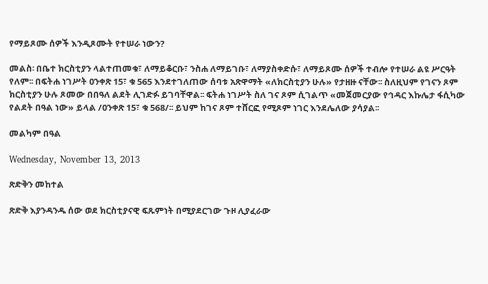የማይጾሙ ሰዎች እንዲጾሙት የተሠራ ነውን?

መልስ፡ በቤተ ክርስቲያን ላልተጠመቁ፣ ለማይቆርቡ፣ ንስሐ ለማይገቡ፣ ለማያስቀድሱ፣ ለማይጾሙ ሰዎች ተብሎ የተሠራ ልዩ ሥርዓት የለም፡፡ በፍትሐ ነገሥት ዐንቀጽ 15፣ ቁ 565 እንደተገለጠው ሰባቱ አጽዋማት «ለክርስቲያን ሁሉ» የታዘዙ ናቸው፡፡ ስለዚህም የገናን ጾም ክርስቲያን ሁሉ ጾመው በበዓለ ልደት ሊገድፉ ይገባቸዋል፡፡ ፍትሐ ነገሥት ስለ ገና ጾም ሲገልጥ «መጀመርያው የኅዳር እኩሌታ ፋሲካው የልደት በዓል ነው» ይላል /ዐንቀጽ 15፣ ቁ 568/፡፡ ይህም ከገና ጾም ተሸርፎ የሚጾም ነገር እንደሌለው ያሳያል፡፡

መልካም በዓል

Wednesday, November 13, 2013

ጽድቅን መከተል

ጽድቅ እያንዳንዱ ሰው ወደ ክርስቲያናዊ ፍጹምነት በሚያደርገው ጉዞ ሊያፈራው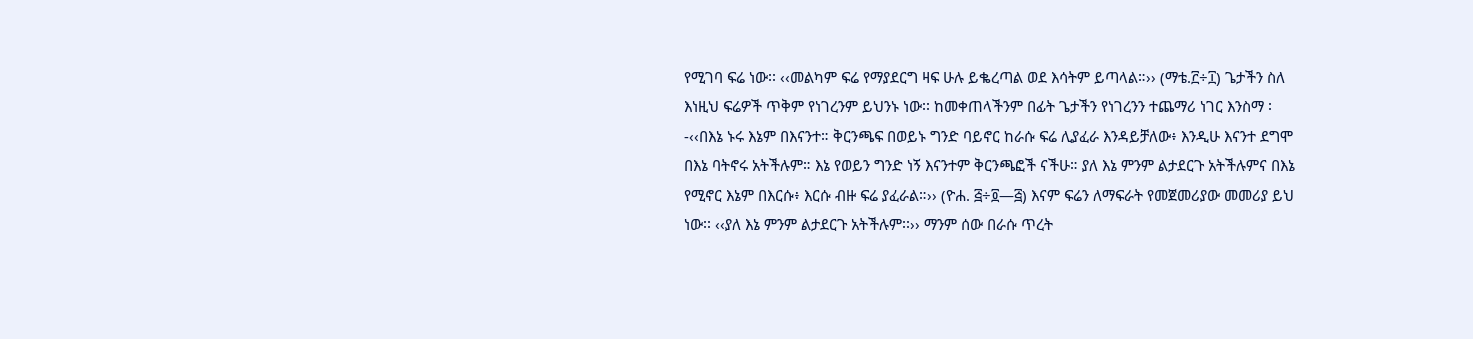የሚገባ ፍሬ ነው፡፡ ‹‹መልካም ፍሬ የማያደርግ ዛፍ ሁሉ ይቈረጣል ወደ እሳትም ይጣላል።›› (ማቴ.፫÷፲) ጌታችን ስለ እነዚህ ፍሬዎች ጥቅም የነገረንም ይህንኑ ነው፡፡ ከመቀጠላችንም በፊት ጌታችን የነገረንን ተጨማሪ ነገር እንስማ ፡-‹‹በእኔ ኑሩ እኔም በእናንተ። ቅርንጫፍ በወይኑ ግንድ ባይኖር ከራሱ ፍሬ ሊያፈራ እንዳይቻለው፥ እንዲሁ እናንተ ደግሞ በእኔ ባትኖሩ አትችሉም። እኔ የወይን ግንድ ነኝ እናንተም ቅርንጫፎች ናችሁ። ያለ እኔ ምንም ልታደርጉ አትችሉምና በእኔ የሚኖር እኔም በእርሱ፥ እርሱ ብዙ ፍሬ ያፈራል።›› (ዮሐ. ፭÷፬—፭) እናም ፍሬን ለማፍራት የመጀመሪያው መመሪያ ይህ ነው፡፡ ‹‹ያለ እኔ ምንም ልታደርጉ አትችሉም፡፡›› ማንም ሰው በራሱ ጥረት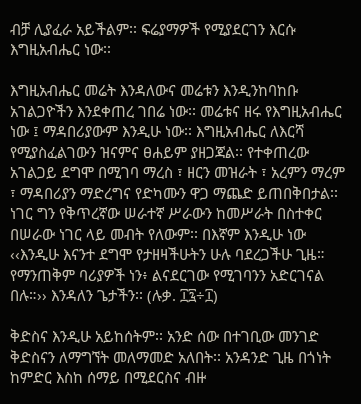ብቻ ሊያፈራ አይችልም፡፡ ፍሬያማዎች የሚያደርገን እርሱ እግዚአብሔር ነው፡፡

እግዚአብሔር መሬት እንዳለውና መሬቱን እንዲንከባከቡ አገልጋዮችን እንደቀጠረ ገበሬ ነው፡፡ መሬቱና ዘሩ የእግዚአብሔር ነው ፤ ማዳበሪያውም እንዲሁ ነው፡፡ እግዚአብሔር ለእርሻ የሚያስፈልገውን ዝናምና ፀሐይም ያዘጋጃል፡፡ የተቀጠረው አገልጋይ ደግሞ በሚገባ ማረስ ፣ ዘርን መዝራት ፣ አረምን ማረም ፣ ማዳበሪያን ማድረግና የድካሙን ዋጋ ማጨድ ይጠበቅበታል፡፡ ነገር ግን የቅጥረኛው ሠራተኛ ሥራውን ከመሥራት በስተቀር በሠራው ነገር ላይ መብት የለውም፡፡ በእኛም እንዲሁ ነው ‹‹እንዲሁ እናንተ ደግሞ የታዘዛችሁትን ሁሉ ባደረጋችሁ ጊዜ። የማንጠቅም ባሪያዎች ነን፥ ልናደርገው የሚገባንን አድርገናል በሉ።›› እንዳለን ጌታችን፡፡ (ሉቃ. ፲፯÷፲)

ቅድስና እንዲሁ አይከሰትም፡፡ አንድ ሰው በተገቢው መንገድ ቅድስናን ለማግኘት መለማመድ አለበት፡፡ አንዳንድ ጊዜ በጎነት ከምድር እስከ ሰማይ በሚደርስና ብዙ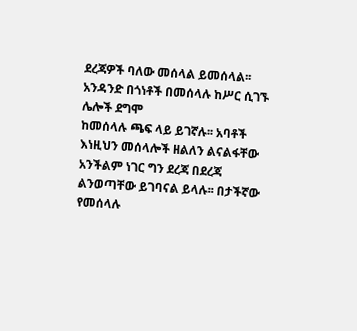ደረጃዎች ባለው መሰላል ይመሰላል፡፡ አንዳንድ በጎነቶች በመሰላሉ ከሥር ሲገኙ ሌሎች ደግሞ
ከመሰላሉ ጫፍ ላይ ይገኛሉ፡፡ አባቶች እነዚህን መሰላሎች ዘልለን ልናልፋቸው አንችልም ነገር ግን ደረጃ በደረጃ ልንወጣቸው ይገባናል ይላሉ፡፡ በታችኛው የመሰላሉ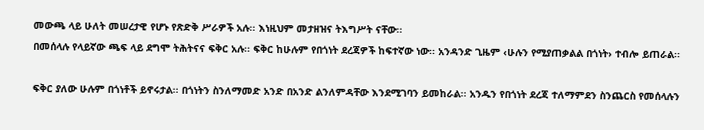መውጫ ላይ ሁለት መሠረታዊ የሆኑ የጽድቅ ሥራዎች አሉ፡፡ እነዚህም መታዘዝና ትእግሥት ናቸው፡፡
በመሰላሉ የላይኛው ጫፍ ላይ ደግሞ ትሕትናና ፍቅር አሉ፡፡ ፍቅር ከሁሉም የበጎነት ደረጃዎች ከፍተኛው ነው፡፡ አንዳንድ ጊዜም ‹ሁሉን የሚያጠቃልል በጎነት› ተብሎ ይጠራል፡፡

ፍቅር ያለው ሁሉም በጎነቶች ይኖሩታል፡፡ በጎነትን ስንለማመድ አንድ በአንድ ልንለምዳቸው እንደሚገባን ይመከራል፡፡ አንዱን የበጎነት ደረጃ ተለማምደን ስንጨርስ የመሰላሉን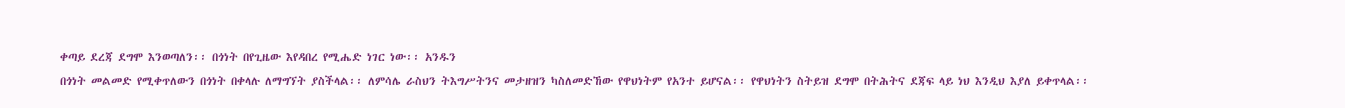ቀጣይ ደረጃ ደግሞ እንወጣለን፡፡ በጎነት በየጊዜው እየዳበረ የሚሔድ ነገር ነው፡፡ አንዱን
በጎነት መልመድ የሚቀጥለውን በጎነት በቀላሉ ለማግኘት ያስችላል፡፡ ለምሳሌ ራስህን ትእግሥትንና መታዘዝን ካስለመድኸው የዋህነትም የአንተ ይሆናል፡፡ የዋህነትን ስትይዝ ደግሞ በትሕትና ደጃፍ ላይ ነህ እንዲህ እያለ ይቀጥላል፡፡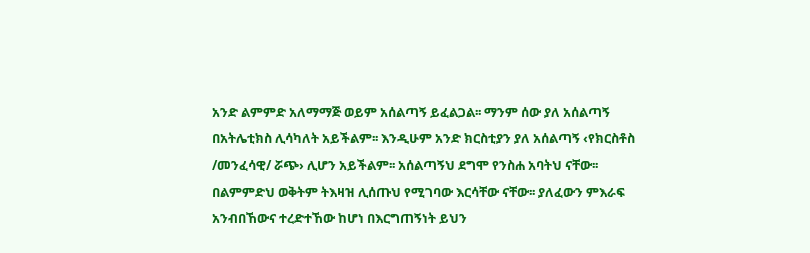አንድ ልምምድ አለማማጅ ወይም አሰልጣኝ ይፈልጋል፡፡ ማንም ሰው ያለ አሰልጣኝ በአትሌቲክስ ሊሳካለት አይችልም፡፡ እንዲሁም አንድ ክርስቲያን ያለ አሰልጣኝ ‹የክርስቶስ /መንፈሳዊ/ ሯጭ› ሊሆን አይችልም፡፡ አሰልጣኝህ ደግሞ የንስሐ አባትህ ናቸው፡፡ በልምምድህ ወቅትም ትእዛዝ ሊሰጡህ የሚገባው እርሳቸው ናቸው፡፡ ያለፈውን ምእራፍ አንብበኸውና ተረድተኸው ከሆነ በእርግጠኝነት ይህን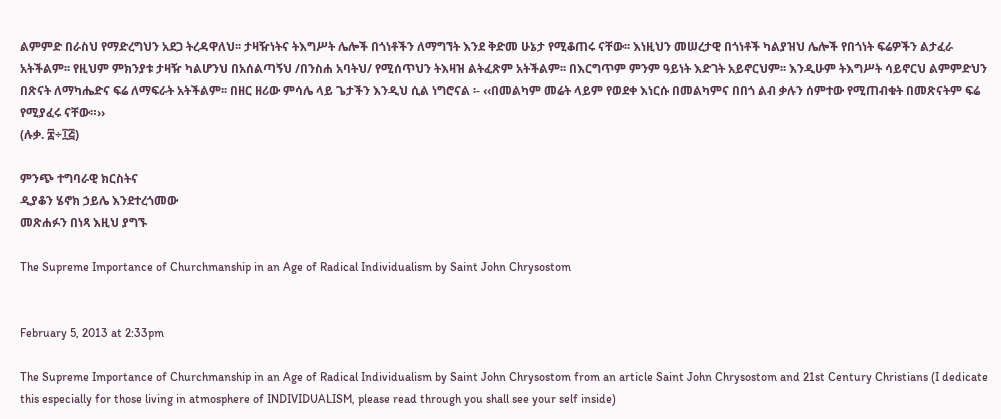ልምምድ በራስህ የማድረግህን አደጋ ትረዳዋለህ፡፡ ታዛዥነትና ትእግሥት ሌሎች በጎነቶችን ለማግኘት እንደ ቅድመ ሁኔታ የሚቆጠሩ ናቸው፡፡ እነዚህን መሠረታዊ በጎነቶች ካልያዝህ ሌሎች የበጎነት ፍሬዎችን ልታፈራ አትችልም፡፡ የዚህም ምክንያቱ ታዛዥ ካልሆንህ በአሰልጣኝህ /በንስሐ አባትህ/ የሚሰጥህን ትእዛዝ ልትፈጽም አትችልም፡፡ በእርግጥም ምንም ዓይነት እድገት አይኖርህም፡፡ እንዲሁም ትእግሥት ሳይኖርህ ልምምድህን በጽናት ለማካሔድና ፍሬ ለማፍራት አትችልም፡፡ በዘር ዘሪው ምሳሌ ላይ ጌታችን እንዲህ ሲል ነግሮናል ፡- ‹‹በመልካም መሬት ላይም የወደቀ እነርሱ በመልካምና በበጎ ልብ ቃሉን ሰምተው የሚጠብቁት በመጽናትም ፍሬ የሚያፈሩ ናቸው።››
(ሉቃ. ፰÷፲፭)

ምንጭ ተግባራዊ ክርስትና
ዲያቆን ሄኖክ ኃይሌ እንደተረጎመው
መጽሐፉን በነጻ እዚህ ያግኙ

The Supreme Importance of Churchmanship in an Age of Radical Individualism by Saint John Chrysostom


February 5, 2013 at 2:33pm

The Supreme Importance of Churchmanship in an Age of Radical Individualism by Saint John Chrysostom from an article Saint John Chrysostom and 21st Century Christians (I dedicate this especially for those living in atmosphere of INDIVIDUALISM, please read through you shall see your self inside)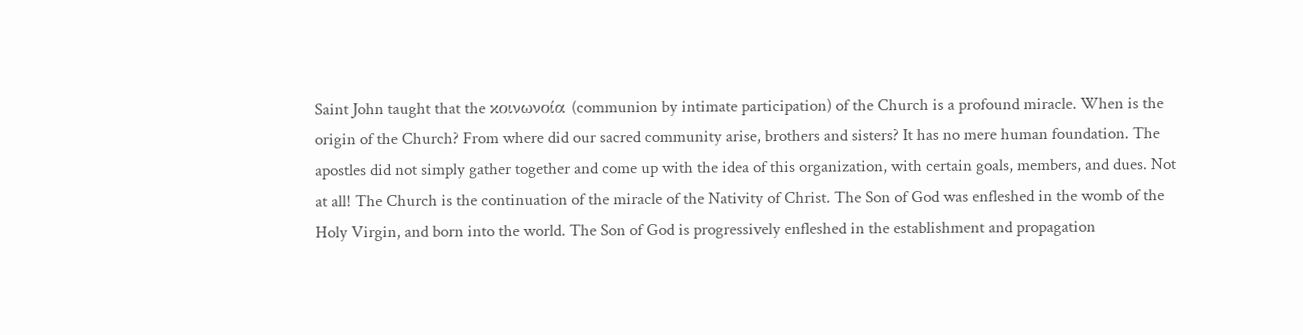Saint John taught that the κοινωνοία (communion by intimate participation) of the Church is a profound miracle. When is the origin of the Church? From where did our sacred community arise, brothers and sisters? It has no mere human foundation. The apostles did not simply gather together and come up with the idea of this organization, with certain goals, members, and dues. Not at all! The Church is the continuation of the miracle of the Nativity of Christ. The Son of God was enfleshed in the womb of the Holy Virgin, and born into the world. The Son of God is progressively enfleshed in the establishment and propagation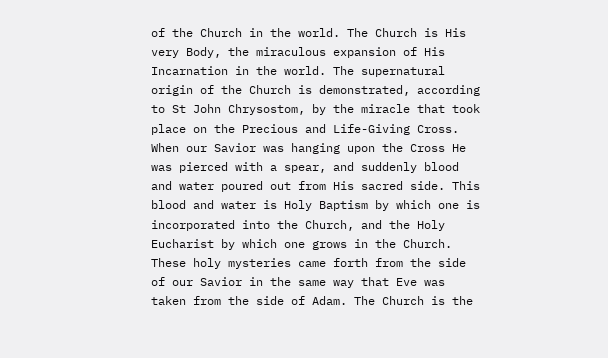of the Church in the world. The Church is His very Body, the miraculous expansion of His Incarnation in the world. The supernatural origin of the Church is demonstrated, according to St John Chrysostom, by the miracle that took place on the Precious and Life-Giving Cross. When our Savior was hanging upon the Cross He was pierced with a spear, and suddenly blood and water poured out from His sacred side. This blood and water is Holy Baptism by which one is incorporated into the Church, and the Holy Eucharist by which one grows in the Church. These holy mysteries came forth from the side of our Savior in the same way that Eve was taken from the side of Adam. The Church is the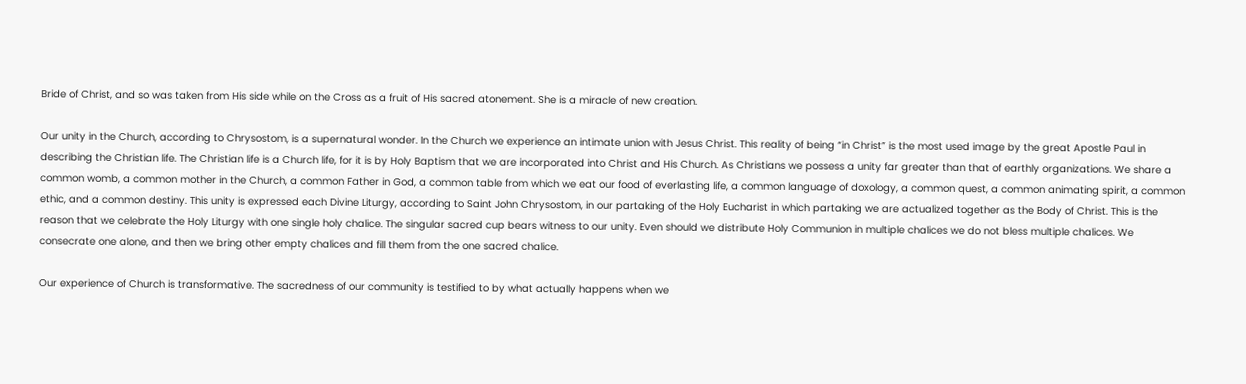Bride of Christ, and so was taken from His side while on the Cross as a fruit of His sacred atonement. She is a miracle of new creation.

Our unity in the Church, according to Chrysostom, is a supernatural wonder. In the Church we experience an intimate union with Jesus Christ. This reality of being “in Christ” is the most used image by the great Apostle Paul in describing the Christian life. The Christian life is a Church life, for it is by Holy Baptism that we are incorporated into Christ and His Church. As Christians we possess a unity far greater than that of earthly organizations. We share a common womb, a common mother in the Church, a common Father in God, a common table from which we eat our food of everlasting life, a common language of doxology, a common quest, a common animating spirit, a common ethic, and a common destiny. This unity is expressed each Divine Liturgy, according to Saint John Chrysostom, in our partaking of the Holy Eucharist in which partaking we are actualized together as the Body of Christ. This is the reason that we celebrate the Holy Liturgy with one single holy chalice. The singular sacred cup bears witness to our unity. Even should we distribute Holy Communion in multiple chalices we do not bless multiple chalices. We consecrate one alone, and then we bring other empty chalices and fill them from the one sacred chalice.

Our experience of Church is transformative. The sacredness of our community is testified to by what actually happens when we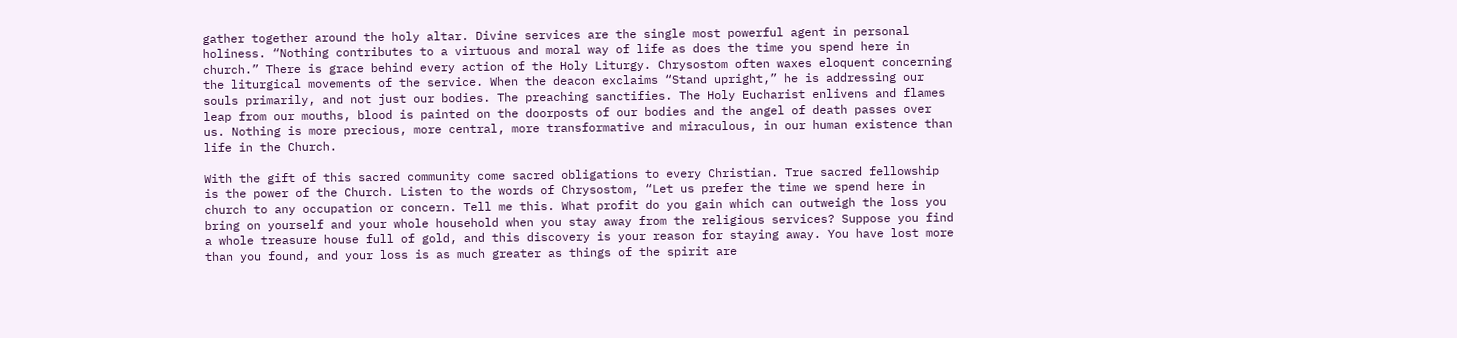gather together around the holy altar. Divine services are the single most powerful agent in personal holiness. “Nothing contributes to a virtuous and moral way of life as does the time you spend here in church.” There is grace behind every action of the Holy Liturgy. Chrysostom often waxes eloquent concerning the liturgical movements of the service. When the deacon exclaims “Stand upright,” he is addressing our souls primarily, and not just our bodies. The preaching sanctifies. The Holy Eucharist enlivens and flames leap from our mouths, blood is painted on the doorposts of our bodies and the angel of death passes over us. Nothing is more precious, more central, more transformative and miraculous, in our human existence than life in the Church.

With the gift of this sacred community come sacred obligations to every Christian. True sacred fellowship is the power of the Church. Listen to the words of Chrysostom, “Let us prefer the time we spend here in church to any occupation or concern. Tell me this. What profit do you gain which can outweigh the loss you bring on yourself and your whole household when you stay away from the religious services? Suppose you find a whole treasure house full of gold, and this discovery is your reason for staying away. You have lost more than you found, and your loss is as much greater as things of the spirit are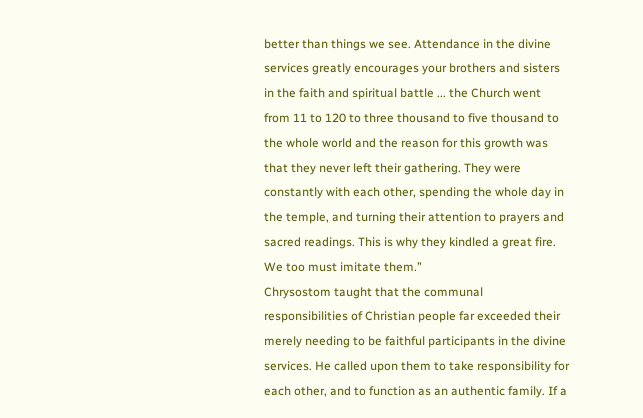better than things we see. Attendance in the divine services greatly encourages your brothers and sisters in the faith and spiritual battle ... the Church went from 11 to 120 to three thousand to five thousand to the whole world and the reason for this growth was that they never left their gathering. They were constantly with each other, spending the whole day in the temple, and turning their attention to prayers and sacred readings. This is why they kindled a great fire. We too must imitate them.”
Chrysostom taught that the communal responsibilities of Christian people far exceeded their merely needing to be faithful participants in the divine services. He called upon them to take responsibility for each other, and to function as an authentic family. If a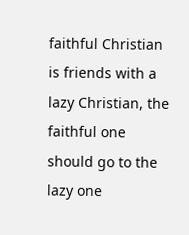faithful Christian is friends with a lazy Christian, the faithful one should go to the lazy one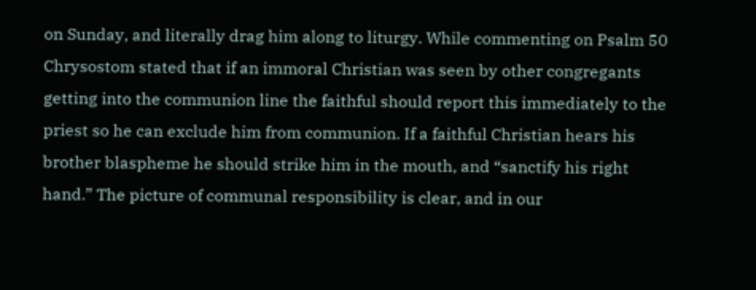on Sunday, and literally drag him along to liturgy. While commenting on Psalm 50 Chrysostom stated that if an immoral Christian was seen by other congregants getting into the communion line the faithful should report this immediately to the priest so he can exclude him from communion. If a faithful Christian hears his brother blaspheme he should strike him in the mouth, and “sanctify his right hand.” The picture of communal responsibility is clear, and in our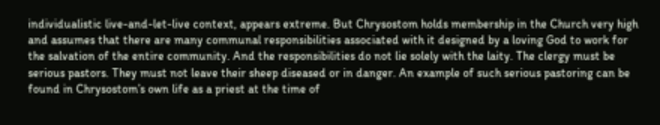individualistic live-and-let-live context, appears extreme. But Chrysostom holds membership in the Church very high and assumes that there are many communal responsibilities associated with it designed by a loving God to work for the salvation of the entire community. And the responsibilities do not lie solely with the laity. The clergy must be serious pastors. They must not leave their sheep diseased or in danger. An example of such serious pastoring can be found in Chrysostom’s own life as a priest at the time of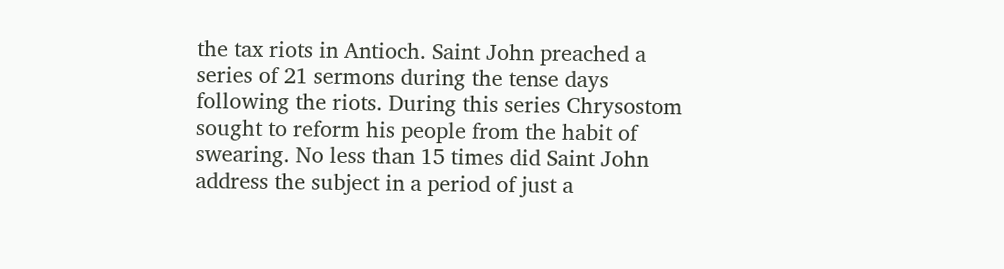the tax riots in Antioch. Saint John preached a series of 21 sermons during the tense days following the riots. During this series Chrysostom sought to reform his people from the habit of swearing. No less than 15 times did Saint John address the subject in a period of just a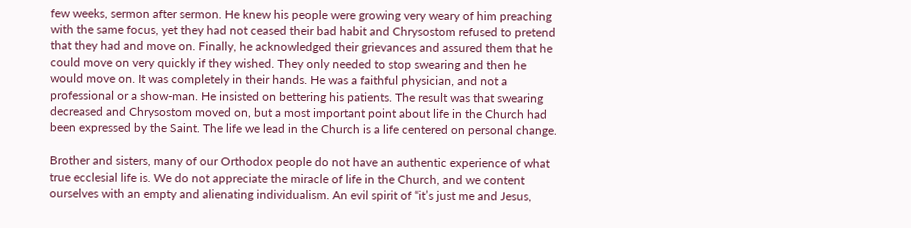few weeks, sermon after sermon. He knew his people were growing very weary of him preaching with the same focus, yet they had not ceased their bad habit and Chrysostom refused to pretend that they had and move on. Finally, he acknowledged their grievances and assured them that he could move on very quickly if they wished. They only needed to stop swearing and then he would move on. It was completely in their hands. He was a faithful physician, and not a professional or a show-man. He insisted on bettering his patients. The result was that swearing decreased and Chrysostom moved on, but a most important point about life in the Church had been expressed by the Saint. The life we lead in the Church is a life centered on personal change.

Brother and sisters, many of our Orthodox people do not have an authentic experience of what true ecclesial life is. We do not appreciate the miracle of life in the Church, and we content ourselves with an empty and alienating individualism. An evil spirit of “it’s just me and Jesus,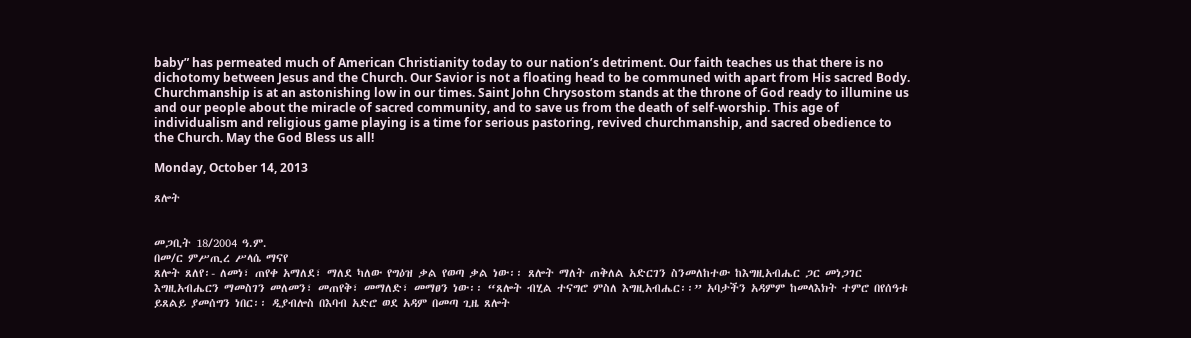baby” has permeated much of American Christianity today to our nation’s detriment. Our faith teaches us that there is no dichotomy between Jesus and the Church. Our Savior is not a floating head to be communed with apart from His sacred Body. Churchmanship is at an astonishing low in our times. Saint John Chrysostom stands at the throne of God ready to illumine us and our people about the miracle of sacred community, and to save us from the death of self-worship. This age of individualism and religious game playing is a time for serious pastoring, revived churchmanship, and sacred obedience to the Church. May the God Bless us all!

Monday, October 14, 2013

ጸሎት


መጋቢት 18/2004 ዓ.ም.
በመ/ር ምሥጢረ ሥላሴ ማናየ
ጸሎት ጸለየ፡- ለመነ፣ ጠየቀ አማለደ፣ ማለደ ካለው የግዕዝ ቃል የወጣ ቃል ነው፡፡ ጸሎት ማለት ጠቅለል አድርገን ስንመለከተው ከእግዚአብሔር ጋር መነጋገር እግዚአብሔርን ማመስገን መለመን፣ መጠየቅ፣ መማለድ፣ መማፀን ነው፡፡ “ጸሎት ብሂል ተናግሮ ምስለ እግዚአብሔር፡፡” አባታችን አዳምም ከመላእክት ተምሮ በየሰዓቱ ይጸልይ ያመሰግን ነበር፡፡ ዲያብሎስ በእባብ አድሮ ወደ አዳም በመጣ ጊዜ ጸሎት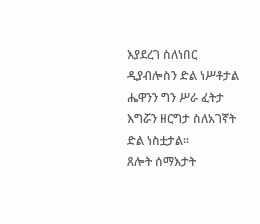እያደረገ ስለነበር ዲያብሎስን ድል ነሥቶታል ሔዋንን ግን ሥራ ፈትታ እግሯን ዘርግታ ስለአገኛት ድል ነስቷታል፡፡
ጸሎት ሰማእታት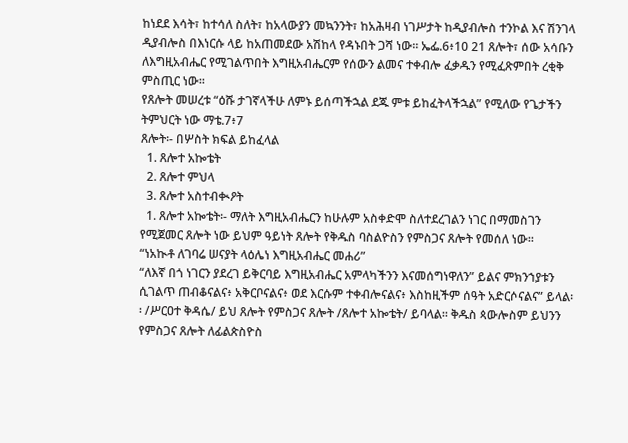ከነደደ እሳት፣ ከተሳለ ስለት፣ ከአላውያን መኳንንት፣ ከአሕዛብ ነገሥታት ከዲያብሎስ ተንኮል እና ሽንገላ ዲያብሎስ በእነርሱ ላይ ከአጠመደው አሽከላ የዳኑበት ጋሻ ነው፡፡ ኤፌ.6፥10 21 ጸሎት፣ ሰው አሳቡን ለእግዚአብሔር የሚገልጥበት እግዚአብሔርም የሰውን ልመና ተቀብሎ ፈቃዱን የሚፈጽምበት ረቂቅ ምስጢር ነው፡፡
የጸሎት መሠረቱ “ዕሹ ታገኛላችሁ ለምኑ ይሰጣችኋል ደጁ ምቱ ይከፈትላችኋል” የሚለው የጌታችን ትምህርት ነው ማቴ.7፥7
ጸሎት፡- በሦስት ክፍል ይከፈላል
  1. ጸሎተ አኰቴት
  2. ጸሎተ ምህላ
  3. ጸሎተ አስተብቊዖት
  1. ጸሎተ አኰቴት፡- ማለት እግዚአብሔርን ከሁሉም አስቀድሞ ስለተደረገልን ነገር በማመስገን የሚጀመር ጸሎት ነው ይህም ዓይነት ጸሎት የቅዱስ ባስልዮስን የምስጋና ጸሎት የመሰለ ነው፡፡
“ነአኲቶ ለገባሬ ሠናያት ላዕሌነ እግዚአብሔር መሐሪ”
“ለእኛ በጎ ነገርን ያደረገ ይቅርባይ እግዚአብሔር አምላካችንን እናመሰግነዋለን” ይልና ምክንኀያቱን ሲገልጥ ጠብቆናልና፥ አቅርቦናልና፥ ወደ እርሱም ተቀብሎናልና፥ እስከዚችም ሰዓት አድርሶናልና” ይላል፡፡ /ሥርዐተ ቅዳሴ/ ይህ ጸሎት የምስጋና ጸሎት /ጸሎተ አኰቴት/ ይባላል፡፡ ቅዱስ ጳውሎስም ይህንን የምስጋና ጸሎት ለፊልጵስዮስ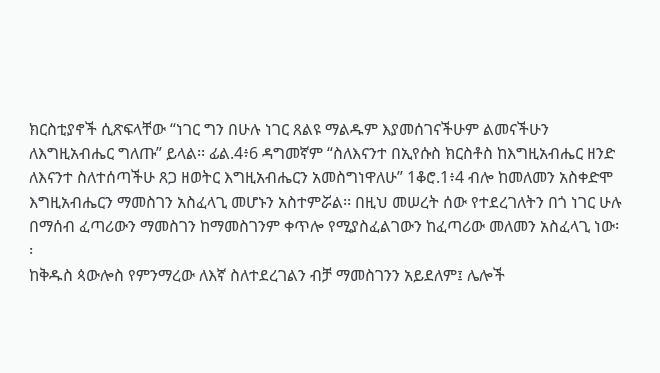ክርስቲያኖች ሲጽፍላቸው “ነገር ግን በሁሉ ነገር ጸልዩ ማልዱም እያመሰገናችሁም ልመናችሁን ለእግዚአብሔር ግለጡ” ይላል፡፡ ፊል.4፥6 ዳግመኛም “ስለእናንተ በኢየሱስ ክርስቶስ ከእግዚአብሔር ዘንድ ለእናንተ ስለተሰጣችሁ ጸጋ ዘወትር እግዚአብሔርን አመስግነዋለሁ” 1ቆሮ.1፥4 ብሎ ከመለመን አስቀድሞ እግዚአብሔርን ማመስገን አስፈላጊ መሆኑን አስተምሯል፡፡ በዚህ መሠረት ሰው የተደረገለትን በጎ ነገር ሁሉ በማሰብ ፈጣሪውን ማመስገን ከማመስገንም ቀጥሎ የሚያስፈልገውን ከፈጣሪው መለመን አስፈላጊ ነው፡፡
ከቅዱስ ጳውሎስ የምንማረው ለእኛ ስለተደረገልን ብቻ ማመስገንን አይደለም፤ ሌሎች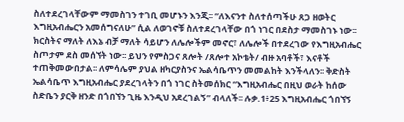ስለተደረገላቸውም ማመስገን ተገቢ መሆኑን እንጂ፡፡ “ለእናንተ ስለተሰጣችሁ ጸጋ ዘወትር እግዚአብሔርን አመሰግናለሁ” ሲል ለወገኖቹ ስለተደረገላቸው በጎ ነገር በደስታ ማመስገኑ ነው፡፡ ክርስትና ማለት ለእኔ ብቻ ማለት ሳይሆን ለሌሎችም መኖር፣ ለሌሎች በተደረገው የእግዚአብሔር ስጦታም ደስ መሰኘት ነው፡፡ ይህን የምስጋና ጸሎት /ጸሎተ አኮቴት/ ብዙ አባቶች፣ እናቶች ተጠቅመውበታል፡፡ ለምሳሌም ያህል ዘካርያስንና ኤልሳቤጥን መመልከት እንችላለን፡፡ ቅድስት ኤልሳቤጥ እግዚአብሔር ያደረገላትን በጎ ነገር ስትመሰክር “እግዚአብሔር በዚህ ወራት ከሰው ስድቤን ያርቅ ዘንድ በጎበኘን ጊዜ እንዲህ አደረገልኝ” ብላለች፡፡ ሉቃ.1፥25 እግዚአብሔር ጎበኘኝ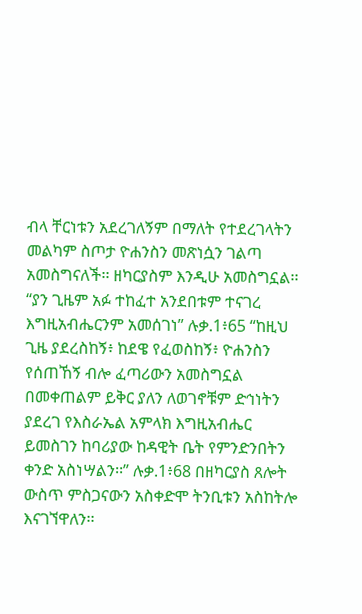ብላ ቸርነቱን አደረገለኝም በማለት የተደረገላትን መልካም ስጦታ ዮሐንስን መጽነሷን ገልጣ አመስግናለች፡፡ ዘካርያስም እንዲሁ አመስግኗል፡፡ “ያን ጊዜም አፉ ተከፈተ አንደበቱም ተናገረ እግዚአብሔርንም አመሰገነ” ሉቃ.1፥65 “ከዚህ ጊዜ ያደረስከኝ፥ ከደዌ የፈወስከኝ፥ ዮሐንስን የሰጠኸኝ ብሎ ፈጣሪውን አመስግኗል በመቀጠልም ይቅር ያለን ለወገኖቹም ድኅነትን ያደረገ የእስራኤል አምላክ እግዚአብሔር ይመስገን ከባሪያው ከዳዊት ቤት የምንድንበትን ቀንድ አስነሣልን፡፡” ሉቃ.1፥68 በዘካርያስ ጸሎት ውስጥ ምስጋናውን አስቀድሞ ትንቢቱን አስከትሎ እናገኘዋለን፡፡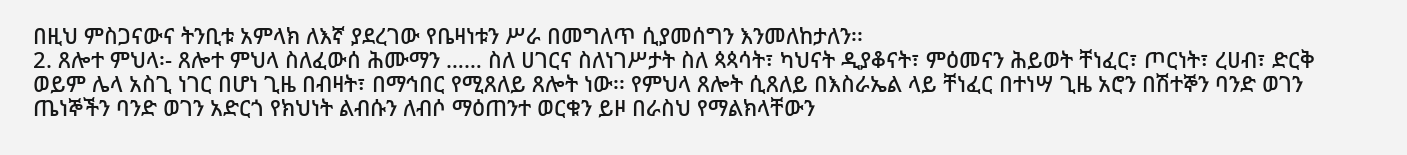በዚህ ምስጋናውና ትንቢቱ አምላክ ለእኛ ያደረገው የቤዛነቱን ሥራ በመግለጥ ሲያመሰግን እንመለከታለን፡፡
2. ጸሎተ ምህላ፡- ጸሎተ ምህላ ስለፈውሰ ሕሙማን …… ስለ ሀገርና ስለነገሥታት ስለ ጳጳሳት፣ ካህናት ዲያቆናት፣ ምዕመናን ሕይወት ቸነፈር፣ ጦርነት፣ ረሀብ፣ ድርቅ ወይም ሌላ አስጊ ነገር በሆነ ጊዜ በብዛት፣ በማኅበር የሚጸለይ ጸሎት ነው፡፡ የምህላ ጸሎት ሲጸለይ በእስራኤል ላይ ቸነፈር በተነሣ ጊዜ አሮን በሽተኞን ባንድ ወገን ጤነኞችን ባንድ ወገን አድርጎ የክህነት ልብሱን ለብሶ ማዕጠንተ ወርቁን ይዞ በራስህ የማልክላቸውን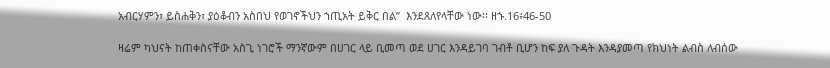አብርሃምን፣ ይስሐቅን፣ ያዕቆብን አስበህ የወገኖችህን ኀጢአት ይቅር በል”  እንደጸለየላቸው ነው፡፡ ዘኁ.16፥46-50

ዛሬም ካህናት ከጠቀስናቸው አስጊ ነገሮች ማንኛውም በሀገር ላይ ቢመጣ ወደ ሀገር እንዳይገባ ገብቶ ቢሆን ከፍ ያለ ጉዳት እንዳያመጣ የክህነት ልብስ ለብሰው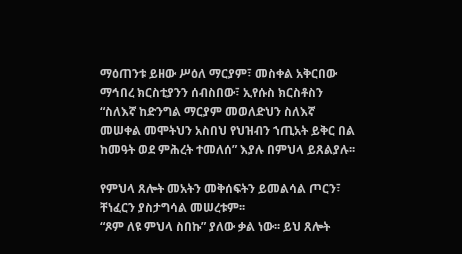ማዕጠንቱ ይዘው ሥዕለ ማርያም፣ መስቀል አቅርበው ማኅበረ ክርስቲያንን ሰብስበው፣ ኢየሱስ ክርስቶስን “ስለእኛ ከድንግል ማርያም መወለድህን ስለእኛ መሠቀል መሞትህን አስበህ የህዝብን ኀጢአት ይቅር በል ከመዓት ወደ ምሕረት ተመለሰ” እያሉ በምህላ ይጸልያሉ፡፡

የምህላ ጸሎት መአትን መቅሰፍትን ይመልሳል ጦርን፣ ቸነፈርን ያስታግሳል መሠረቱም፡፡
“ጾም ለዩ ምህላ ስበኩ” ያለው ቃል ነው፡፡ ይህ ጸሎት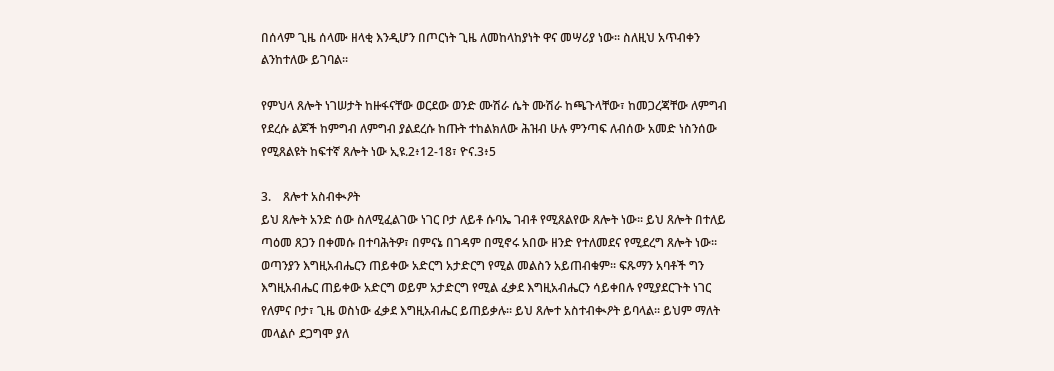በሰላም ጊዜ ሰላሙ ዘላቂ እንዲሆን በጦርነት ጊዜ ለመከላከያነት ዋና መሣሪያ ነው፡፡ ስለዚህ አጥብቀን ልንከተለው ይገባል፡፡

የምህላ ጸሎት ነገሠታት ከዙፋናቸው ወርደው ወንድ ሙሽራ ሴት ሙሽራ ከጫጉላቸው፣ ከመጋረጃቸው ለምግብ የደረሱ ልጆች ከምግብ ለምግብ ያልደረሱ ከጡት ተከልክለው ሕዝብ ሁሉ ምንጣፍ ለብሰው አመድ ነስንሰው የሚጸልዩት ከፍተኛ ጸሎት ነው ኢዩ.2፥12-18፣ ዮና.3፥5

3.    ጸሎተ አስብቊዖት
ይህ ጸሎት አንድ ሰው ስለሚፈልገው ነገር ቦታ ለይቶ ሱባኤ ገብቶ የሚጸልየው ጸሎት ነው፡፡ ይህ ጸሎት በተለይ ጣዕመ ጸጋን በቀመሱ በተባሕትዎ፣ በምናኔ በገዳም በሚኖሩ አበው ዘንድ የተለመደና የሚደረግ ጸሎት ነው፡፡ ወጣንያን እግዚአብሔርን ጠይቀው አድርግ አታድርግ የሚል መልስን አይጠብቁም፡፡ ፍጹማን አባቶች ግን እግዚአብሔር ጠይቀው አድርግ ወይም አታድርግ የሚል ፈቃደ እግዚአብሔርን ሳይቀበሉ የሚያደርጉት ነገር የለምና ቦታ፣ ጊዜ ወስነው ፈቃደ እግዚአብሔር ይጠይቃሉ፡፡ ይህ ጸሎተ አስተብቊዖት ይባላል፡፡ ይህም ማለት መላልሶ ደጋግሞ ያለ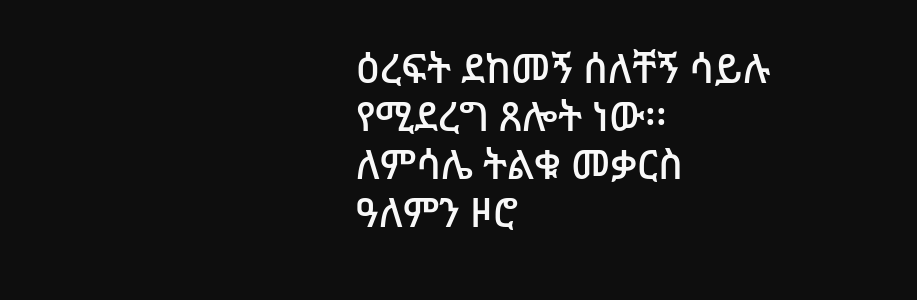ዕረፍት ደከመኝ ሰለቸኝ ሳይሉ የሚደረግ ጸሎት ነው፡፡ ለምሳሌ ትልቁ መቃርስ ዓለምን ዞሮ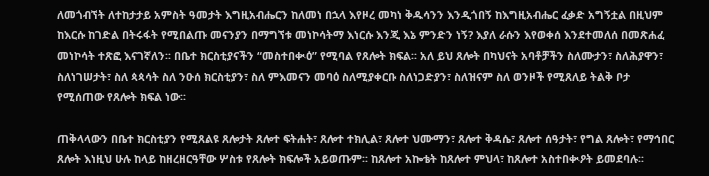ለመጎብኘት ለተከታታይ አምስት ዓመታት እግዚአብሔርን ከለመነ በኋላ እየዞረ መካነ ቅዱሳንን እንዲጎበኝ ከእግዚአብሔር ፈቃድ አግኝቷል በዚህም ከእርሱ ከገድል በትሩፋት የሚበልጡ መናንያን በማግኘቱ መነኮሳትማ እነርሱ እንጂ እኔ ምንድን ነኝ? እያለ ራሱን እየወቀሰ እንደተመለሰ በመጽሐፈ መነኮሳት ተጽፎ እናገኛለን፡፡ በቤተ ክርስቲያናችን “መስተበቊዕ” የሚባል የጸሎት ክፍል፡፡ አለ ይህ ጸሎት በካህናት አባቶቻችን ስለሙታን፣ ስለሕያዋን፣ ስለነገሠታት፣ ስለ ጳጳሳት ስለ ንዑሰ ክርስቲያን፣ ስለ ምእመናን መባዕ ስለሚያቀርቡ ስለነጋድያን፣ ስለዝናም ስለ ወንዞች የሚጸለይ ትልቅ ቦታ የሚሰጠው የጸሎት ክፍል ነው፡፡

ጠቅላላውን በቤተ ክርስቲያን የሚጸልዩ ጸሎታት ጸሎተ ፍትሐት፣ ጸሎተ ተክሊል፣ ጸሎተ ህሙማን፣ ጸሎተ ቅዳሴ፣ ጸሎተ ሰዓታት፣ የግል ጸሎት፣ የማኅበር ጸሎት እነዚህ ሁሉ ከላይ ከዘረዘርዓቸው ሦስቱ የጸሎት ክፍሎች አይወጡም፡፡ ከጸሎተ አኰቴት ከጸሎተ ምህላ፣ ከጸሎተ አስተበቊዖት ይመደባሉ፡፡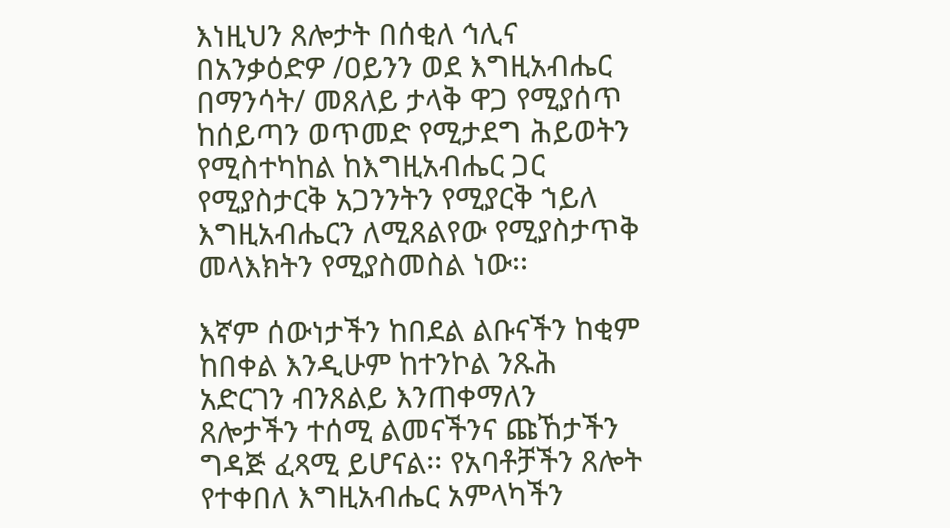እነዚህን ጸሎታት በሰቂለ ኅሊና በአንቃዕድዎ /ዐይንን ወደ እግዚአብሔር በማንሳት/ መጸለይ ታላቅ ዋጋ የሚያሰጥ ከሰይጣን ወጥመድ የሚታደግ ሕይወትን የሚስተካከል ከእግዚአብሔር ጋር የሚያስታርቅ አጋንንትን የሚያርቅ ኀይለ እግዚአብሔርን ለሚጸልየው የሚያስታጥቅ መላእክትን የሚያስመስል ነው፡፡

እኛም ሰውነታችን ከበደል ልቡናችን ከቂም ከበቀል እንዲሁም ከተንኮል ንጹሕ አድርገን ብንጸልይ እንጠቀማለን ጸሎታችን ተሰሚ ልመናችንና ጩኸታችን ግዳጅ ፈጻሚ ይሆናል፡፡ የአባቶቻችን ጸሎት የተቀበለ እግዚአብሔር አምላካችን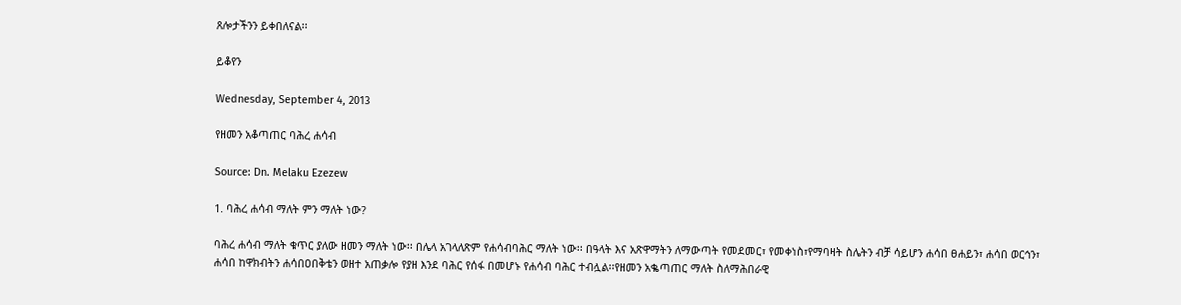ጸሎታችንን ይቀበለናል፡፡

ይቆየን

Wednesday, September 4, 2013

የዘመን አቆጣጠር ባሕረ ሐሳብ

Source: Dn. Melaku Ezezew

1. ባሕረ ሐሳብ ማለት ምን ማለት ነው?

ባሕረ ሐሳብ ማለት ቁጥር ያለው ዘመን ማለት ነው፡፡ በሌላ አገላለጽም የሐሳብባሕር ማለት ነው፡፡ በዓላት እና አጽዋማትን ለማውጣት የመደመር፣ የመቀነስ፣የማባዛት ስሌትን ብቻ ሳይሆን ሐሳበ ፀሐይን፣ ሐሳበ ወርኅን፣ ሐሳበ ከዋክብትን ሐሳበዐበቅቴን ወዘተ አጠቃሎ የያዘ እንደ ባሕር የሰፋ በመሆኑ የሐሳብ ባሕር ተብሏል፡፡የዘመን አቈጣጠር ማለት ስለማሕበራዊ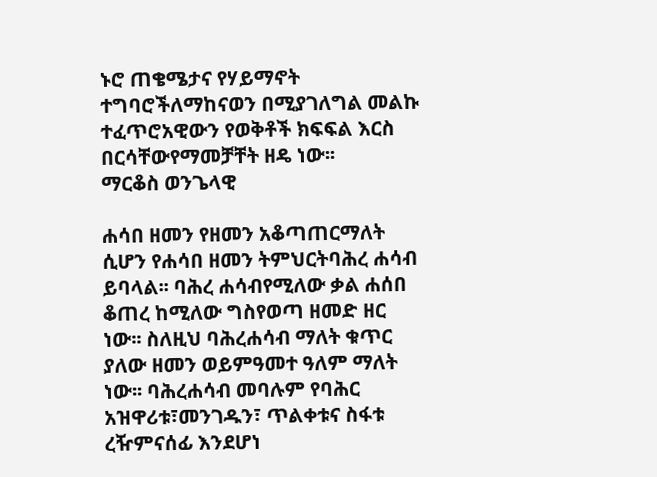ኑሮ ጠቄሜታና የሃይማኖት ተግባሮችለማከናወን በሚያገለግል መልኩ ተፈጥሮአዊውን የወቅቶች ክፍፍል እርስ በርሳቸውየማመቻቸት ዘዴ ነው፡፡
ማርቆስ ወንጌላዊ

ሐሳበ ዘመን የዘመን አቆጣጠርማለት ሲሆን የሐሳበ ዘመን ትምህርትባሕረ ሐሳብ ይባላል፡፡ ባሕረ ሐሳብየሚለው ቃል ሐሰበ ቆጠረ ከሚለው ግስየወጣ ዘመድ ዘር ነው፡፡ ስለዚህ ባሕረሐሳብ ማለት ቁጥር ያለው ዘመን ወይምዓመተ ዓለም ማለት ነው፡፡ ባሕረሐሳብ መባሉም የባሕር አዝዋሪቱ፣መንገዱን፣ ጥልቀቱና ስፋቱ ረዥምናሰፊ እንደሆነ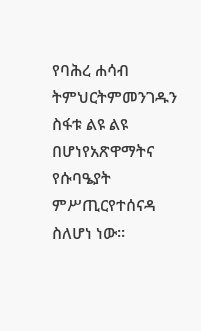የባሕረ ሐሳብ ትምህርትምመንገዱን ስፋቱ ልዩ ልዩ በሆነየአጽዋማትና የሱባዔያት ምሥጢርየተሰናዳ ስለሆነ ነው፡፡